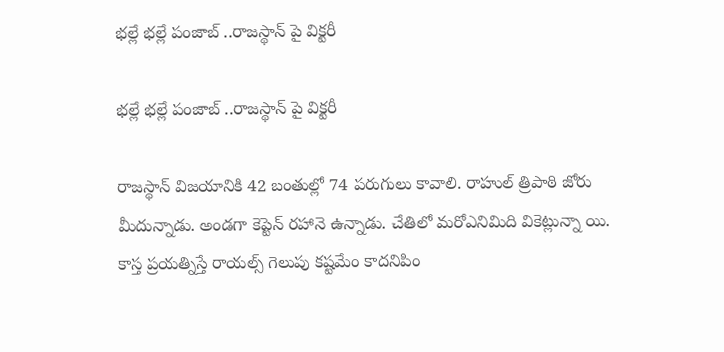భల్లే భల్లే పంజాబ్ ..రాజస్థాన్ పై విక్టరీ

భల్లే భల్లే పంజాబ్ ..రాజస్థాన్ పై విక్టరీ

రాజస్థాన్‌ విజయానికి 42 బంతుల్లో 74 పరుగులు కావాలి. రాహుల్‌‌ త్రిపాఠి జోరు మీదున్నాడు. అండగా కెప్టెన్‌ రహానె ఉన్నాడు. చేతిలో మరోఎనిమిది వికెట్లున్నా యి. కాస్త ప్రయత్నిస్తే రాయల్స్‌ గెలుపు కష్టమేం కాదనిపిం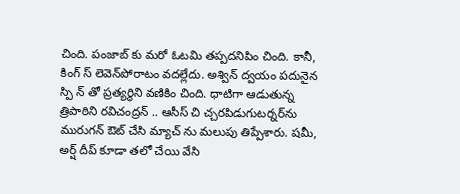చింది. పంజాబ్‌ కు మరో ఓటమి తప్పదనిపిం చింది. కానీ, కింగ్ స్‌ లెవెన్‌పోరాటం వదల్లేదు. అశ్విన్‌ ద్వయం పదునైన స్పి న్‌ తో ప్రత్యర్థిని వణికిం చింది. ధాటిగా ఆడుతున్న త్రిపాఠిని రవిచంద్రన్‌ .. ఆసీస్‌ చి చ్చరపిడుగుటర్నర్‌‌ను మురుగన్‌ ఔట్‌ చేసి మ్యాచ్‌ ను మలుపు తిప్పేశారు. షమీ, అర్ష్‌ దీప్‌ కూడా తలో చేయి వేసి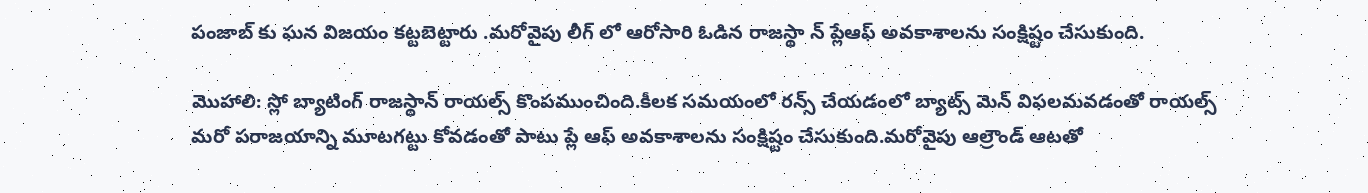పంజాబ్‌ కు ఘన విజయం కట్టబెట్టారు .మరోవైపు లీగ్‌ లో ఆరోసారి ఓడిన రాజస్థా న్‌ ప్లేఆఫ్‌ అవకాశాలను సంక్షిష్టం చేసుకుంది.

మొహాలి: స్లో బ్యాటింగ్‌ రాజస్థాన్‌ రాయల్స్‌ కొంపముంచింది.కీలక సమయంలో రన్స్‌ చేయడంలో బ్యాట్స్‌ మెన్‌ విఫలమవడంతో రాయల్స్ మరో పరాజయాన్ని మూటగట్టు కోవడంతో పాటు ప్లే ఆఫ్‌ అవకాశాలను సంక్షిష్టం చేసుకుంది.మరోవైపు ఆల్రౌండ్ ఆటతో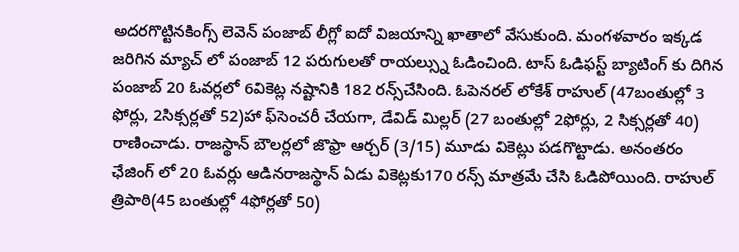అదరగొట్టినకింగ్స్ లెవెన్ పంజాబ్ లీగ్లో ఐదో విజయాన్ని ఖాతాలో వేసుకుంది. మంగళవారం ఇక్కడ జరిగిన మ్యాచ్‌ లో పంజాబ్‌ 12 పరుగులతో రాయల్స్ను ఓడించింది. టాస్‌ ఓడిఫస్ట్‌‌ బ్యాటింగ్‌ కు దిగిన పంజాబ్‌ 20 ఓవర్లలో 6వికెట్ల నష్టానికి 182 రన్స్‌చేసింది. ఓపెనరల్ లోకేశ్ రాహుల్‌ (47బంతుల్లో 3 ఫోర్లు, 2సిక్సర్లతో 52)హా ఫ్‌సెంచరీ చేయగా, డేవిడ్‌ మిల్లర్‌ (27 బంతుల్లో 2ఫోర్లు, 2 సిక్సర్లతో 40) రాణించాడు. రాజస్థాన్‌ బౌలర్లలో జొఫ్రా ఆర్చర్‌ (3/15) మూడు వికెట్లు పడగొట్టాడు. అనంతరం ఛేజింగ్‌ లో 20 ఓవర్లు ఆడినరాజస్థాన్‌ ఏడు వికెట్లకు170 రన్స్‌ మాత్రమే చేసి ఓడిపోయింది. రాహుల్‌ త్రిపాఠి(45 బంతుల్లో 4ఫోర్లతో 50)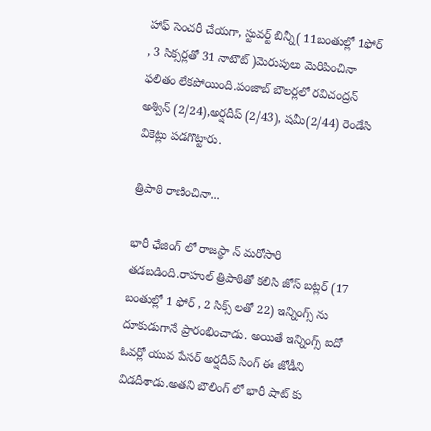హాఫ్‌ సెంచరీ చేయగా, స్టువర్ట్‌‌ బిన్నీ( 11బంతుల్లో 1ఫోర్‌ , 3 సిక్సర్లతో 31 నాటౌట్‌ )మెరుపులు మెరిపించినా ఫలితం లేకపోయింది.పంజాబ్ బౌలర్లలో రవిచంద్రన్ అశ్విన్‌ (2/24),అర్షదీప్‌ (2/43), షమీ(2/44) రెండేసి వికెట్లు పడగొట్టారు.

త్రిపాఠి రాణించినా...

భారీ ఛేజింగ్‌ లో రాజస్థా న్‌ మరోసారి  తడబడింది.రాహుల్‌ త్రిపాఠితో కలిసి జోస్‌ బట్లర్‌ (17 బంతుల్లో 1 ఫోర్‌ , 2 సిక్స్‌ లతో 22) ఇన్నింగ్స్‌ ను దూకుడుగానే ప్రారంభించాడు. అయితే ఇన్నింగ్స్‌ ఐదో ఓవర్లో యువ పేసర్‌ అర్షదీప్‌ సింగ్‌ ఈ జోడీని విడదీశాడు.అతని బౌలింగ్‌ లో భారీ షాట్‌ కు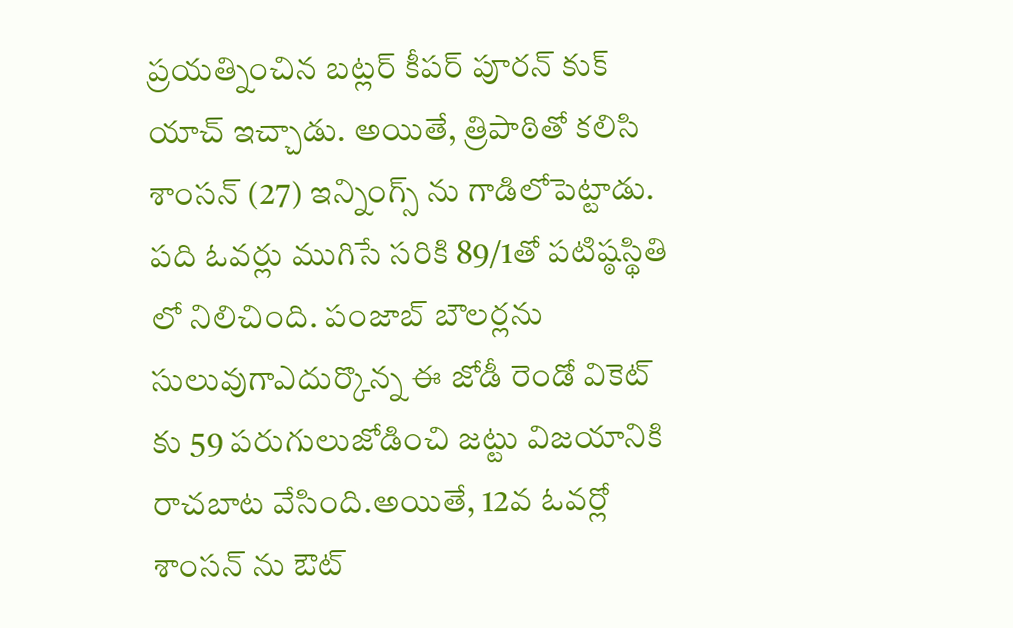ప్రయత్నించిన బట్లర్‌ కీపర్‌ పూరన్‌ కుక్ యాచ్‌ ఇచ్చాడు. అయితే, త్రిపాఠితో కలిసి శాంసన్‌ (27) ఇన్నింగ్స్‌ ను గాడిలోపెట్టాడు. పది ఓవర్లు ముగిసే సరికి 89/1తో పటిష్ఠస్థితి లో నిలిచింది. పంజాబ్‌ బౌలర్లను సులువుగాఎదుర్కొన్న ఈ జోడీ రెండో వికెట్‌ కు 59 పరుగులుజోడించి జట్టు విజయానికి రాచబాట వేసింది.అయితే, 12వ ఓవర్లో శాంసన్‌ ను ఔట్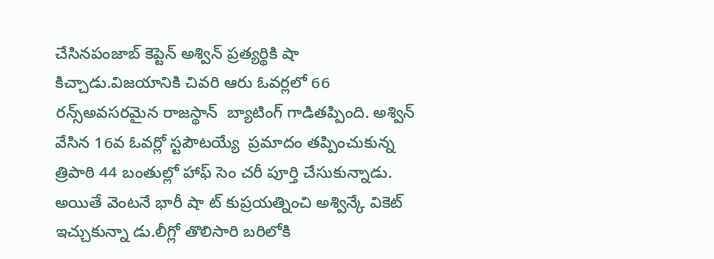చేసినపంజాబ్ కెప్టెన్ అశ్విన్ ప్రత్యర్థికి షా కిచ్చాడు.విజయానికి చివరి ఆరు ఓవర్లలో 66 రన్స్‌అవసరమైన రాజస్థాన్  బ్యాటింగ్‌ గాడితప్పింది. అశ్విన్‌ వేసిన 16వ ఓవర్లో స్టపౌటయ్యే  ప్రమాదం తప్పించుకున్న త్రిపాఠి 44 బంతుల్లో హాఫ్‌ సెం చరీ పూర్తి చేసుకున్నాడు. అయితే వెంటనే భారీ షా ట్‌ కుప్రయత్నించి అశ్విన్కే వికెట్ ఇచ్చుకున్నా డు.లీగ్లో తొలిసారి బరిలోకి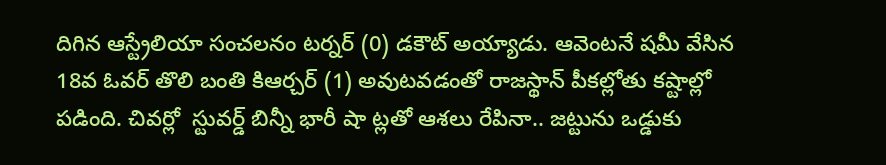దిగిన ఆస్ట్రేలియా సంచలనం టర్నర్‌ (0) డకౌట్‌ అయ్యాడు. ఆవెంటనే షమీ వేసిన 18వ ఓవర్‌ తొలి బంతి కిఆర్చర్‌ (1) అవుటవడంతో రాజస్థాన్ పీకల్లోతు కష్టాల్లో పడింది. చివర్లో  స్టువర్డ్‌ బిన్నీ భారీ షా ట్లతో ఆశలు రేపినా.. జట్టును ఒడ్డుకు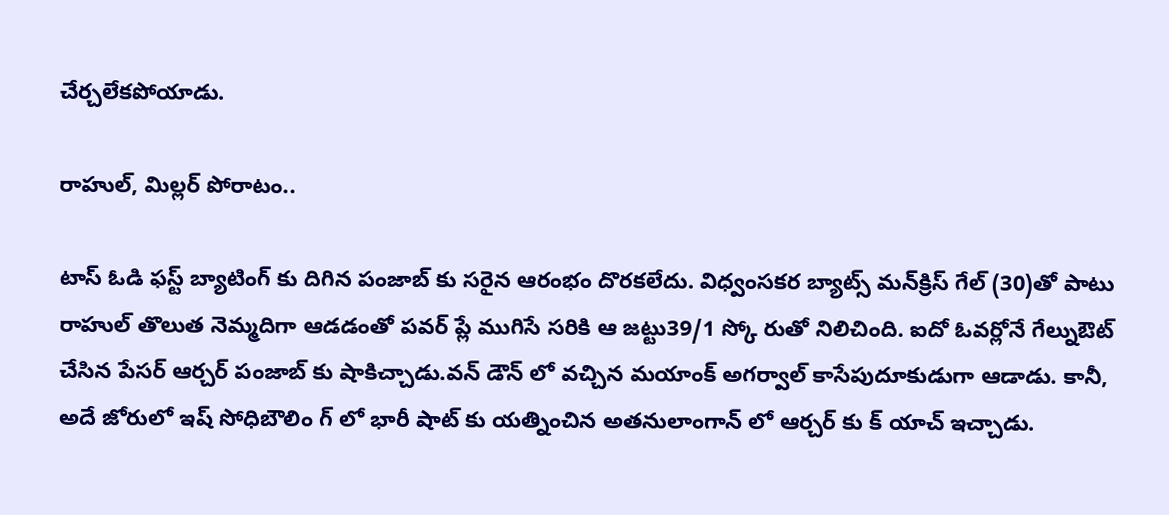చేర్చలేకపోయాడు.

రాహుల్‌‌‌‌, మిల్లర్‌‌‌‌ పోరాటం..

టాస్‌ ఓడి ఫస్ట్‌‌‌‌ బ్యాటింగ్‌ కు దిగిన పంజాబ్‌ కు సరైన ఆరంభం దొరకలేదు. విధ్వంసకర బ్యాట్స్‌ మన్‌క్రిస్‌ గేల్‌ (30)తో పాటు రాహుల్‌ తొలుత నెమ్మదిగా ఆడడంతో పవర్‌ ప్లే ముగిసే సరికి ఆ జట్టు39/1 స్కో రుతో నిలిచింది. ఐదో ఓవర్లోనే గేల్నుఔట్ చేసిన పేసర్‌ ఆర్చర్‌ పంజాబ్‌ కు షాకిచ్చాడు.వన్‌ డౌన్‌ లో వచ్చిన మయాంక్‌ అగర్వాల్‌ కాసేపుదూకుడుగా ఆడాడు. కానీ, అదే జోరులో ఇష్‌ సోధిబౌలిం గ్‌ లో భారీ షాట్‌ కు యత్నించిన అతనులాంగాన్‌ లో ఆర్చర్‌ కు క్ యాచ్‌ ఇచ్చాడు.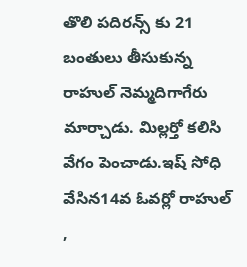తొలి పదిరన్స్‌ కు 21 బంతులు తీసుకున్న రాహుల్‌ నెమ్మదిగాగేరు మార్చాడు. మిల్లర్తో కలిసి వేగం పెంచాడు.ఇష్‌ సోధి వేసిన14వ ఓవర్లో రాహుల్‌ ,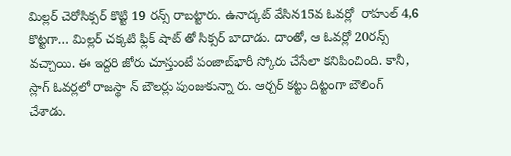మిల్లర్‌ చెరోసిక్సర్‌ కొట్టి 19 రన్స్‌ రాబట్టారు. ఉనాద్కట్‌ వేసిన15వ ఓవర్లో  రాహుల్‌ 4,6 కొట్టగా… మిల్లర్‌ చక్కటి ఫ్లిక్‌ షాట్‌ తో సిక్సర్‌ బాదాడు. దాంతో, ఆ ఓవర్లో 20రన్స్‌ వచ్చాయి. ఈ ఇద్దరి జోరు చూస్తుంటే పంజాబ్‌భారీ స్కోరు చేసేలా కనిపించింది. కానీ, స్లాగ్‌ ఓవర్లలో రాజస్థా న్‌ బౌలర్లు పుంజుకున్నా రు. ఆర్చర్‌ కట్టు దిట్టంగా బౌలింగ్‌ చేశాడు.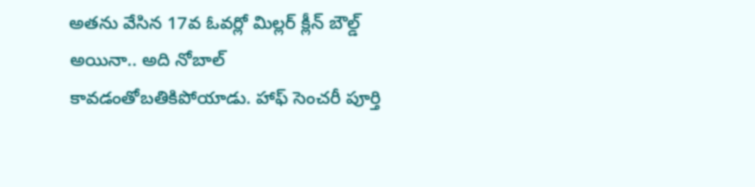అతను వేసిన 17వ ఓవర్లో మిల్లర్‌ క్లీన్‌ బౌల్డ్‌ అయినా.. అది నోబాల్‌ కావడంతోబతికిపోయాడు. హాఫ్‌ సెంచరీ పూర్తి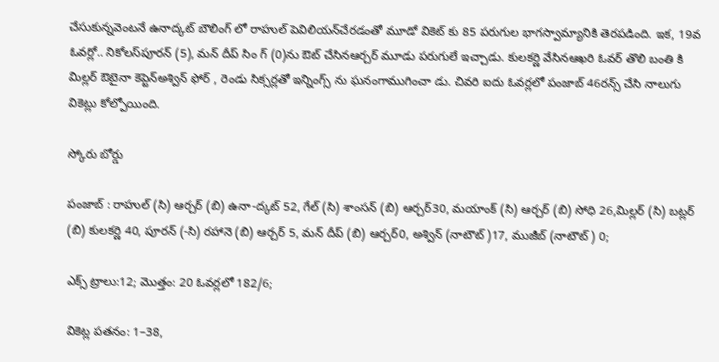చేసుకున్నవెంటనే ఉనాద్కట్‌ బౌలింగ్‌ లో రాహుల్ పెవిలియన్‌చేరడంతో మూడో వికెట్‌ కు 85 పరుగుల భాగస్వామ్యానికి తెరపడింది. ఇక, 19వ ఓవర్లో.. నికోలస్‌పూరన్‌ (5), మన్‌ దీప్‌ సిం గ్‌ (0)ను ఔట్‌ చేసినఆర్చర్‌ మూడు పరుగులే ఇచ్చాడు. కులకర్ణి వేసినఆఖరి ఓవర్‌ తొలి బంతి కి మిల్లర్‌ ఔటైనా కెప్టెన్‌అశ్విన్‌ ఫోర్‌ , రెండు సిక్సర్లతో ఇన్నింగ్స్‌ ను ఘనంగాముగించా డు. చివరి ఐదు ఓవర్లలో పంజాబ్‌ 46రన్స్‌ చేసి నాలుగు వికెట్లు కోల్పోయింది.

స్కోరు బోర్డు

పంజాబ్‌ : రాహుల్‌ (సి) ఆర్చర్‌ (బి) ఉనా-ద్కట్‌ 52, గేల్‌ (సి) శాంసన్‌ (బి) ఆర్చర్‌30, మయాంక్‌ (సి) ఆర్చర్‌ (బి) సోధి 26,మిల్లర్‌ (సి) బట్లర్‌ (బి) కులకర్ణి 40, పూరన్‌ (-సి) రహానె (బి) ఆర్చర్‌ 5, మన్‌ దీప్‌ (బి) ఆర్చర్‌0, అశ్విన్‌ (నాటౌట్‌ )17, ముజీబ్‌ (నాటౌట్‌ ) 0;

ఎక్స్‌ ట్రాలు:12; మొత్తం: 20 ఓవర్లలో 182/6;

వికెట్ల పతనం: 1–38,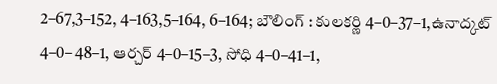2–67,3–152, 4–163,5–164, 6–164; బౌలింగ్‌ : కులకర్ణి 4–0–37–1,ఉనాద్కట్‌ 4–0– 48–1, ఆర్చర్‌ 4–0–15–3, సోధి 4–0–41–1,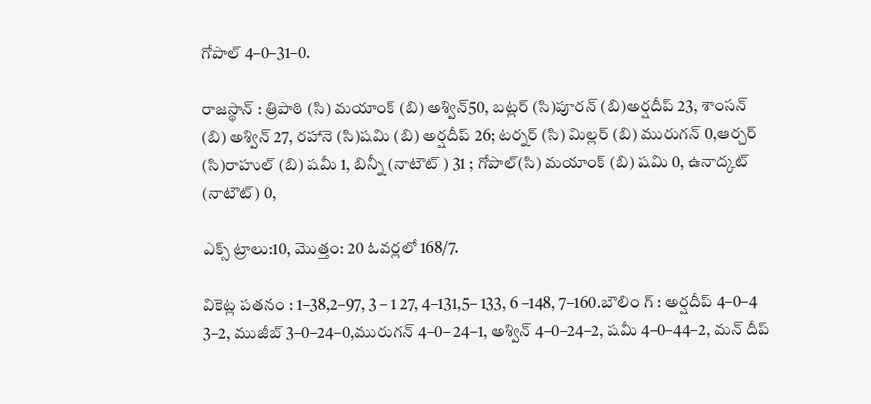గోపాల్‌ 4–0–31–0.

రాజస్థాన్‌ : త్రిపాఠి (సి) మయాంక్ (బి) అశ్విన్50, బట్లర్‌ (సి)పూరన్‌ (బి)అర్షదీప్‌ 23, శాంసన్‌ (బి) అశ్విన్‌ 27, రహానె (సి)షమి (బి) అర్షదీప్‌ 26; టర్నర్‌ (సి) మిల్లర్‌ (బి) మురుగన్‌ 0,ఆర్చర్‌ (సి)రాహుల్‌ (బి) షమీ 1, బిన్నీ (నాటౌట్‌ ) 31 ; గోపాల్‌(సి) మయాంక్ (బి) షమి 0, ఉనాద్కట్ (నాటౌట్) 0,

ఎక్స్‌ ట్రాలు:10, మొత్తం: 20 ఓవర్లలో 168/7.

వికెట్ల పతనం : 1–38,2–97, 3 – 1 27, 4–131,5– 133, 6 –148, 7–160.బౌలిం గ్‌ : అర్షదీప్‌ 4–0–4 3–2, ముజీబ్‌ 3–0–24–0,మురుగన్‌ 4–0– 24–1, అశ్విన్‌ 4–0–24–2, షమీ 4–0–44–2, మన్‌ దీప్‌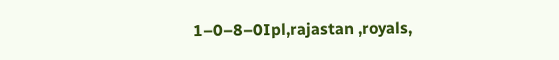1–0–8–0Ipl,rajastan ,royals,